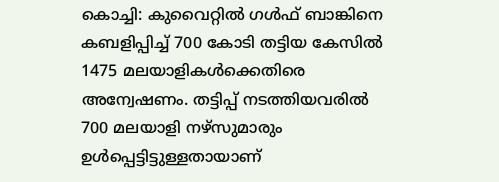കൊച്ചി: കുവൈറ്റിൽ ഗൾഫ് ബാങ്കിനെ കബളിപ്പിച്ച് 700 കോടി തട്ടിയ കേസിൽ 1475 മലയാളികൾക്കെതിരെ അന്വേഷണം. തട്ടിപ്പ് നടത്തിയവരിൽ 700 മലയാളി നഴ്സുമാരും ഉൾപ്പെട്ടിട്ടുള്ളതായാണ്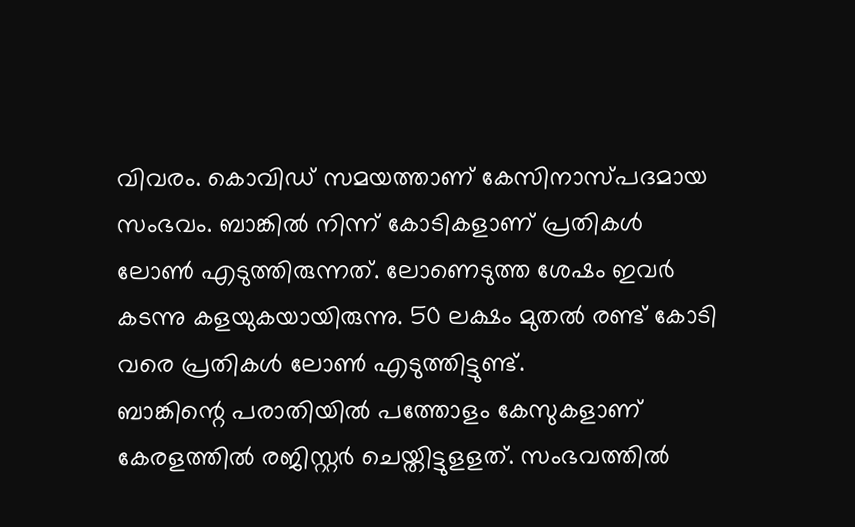വിവരം. കൊവിഡ് സമയത്താണ് കേസിനാസ്പദമായ സംഭവം. ബാങ്കിൽ നിന്ന് കോടികളാണ് പ്രതികൾ ലോൺ എടുത്തിരുന്നത്. ലോണെടുത്ത ശേഷം ഇവർ കടന്നു കളയുകയായിരുന്നു. 50 ലക്ഷം മുതൽ രണ്ട് കോടി വരെ പ്രതികൾ ലോൺ എടുത്തിട്ടുണ്ട്.
ബാങ്കിന്റെ പരാതിയിൽ പത്തോളം കേസുകളാണ് കേരളത്തിൽ രജിസ്റ്റർ ചെയ്തിട്ടുളളത്. സംഭവത്തിൽ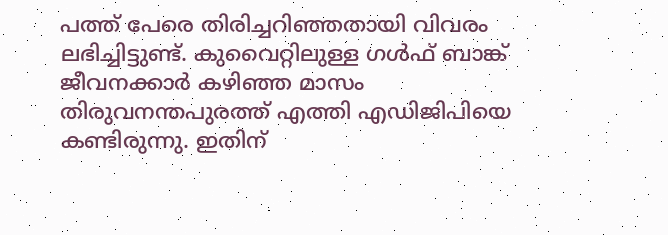പത്ത് പേരെ തിരിച്ചറിഞ്ഞതായി വിവരം ലഭിച്ചിട്ടുണ്ട്. കുവൈറ്റിലുള്ള ഗൾഫ് ബാങ്ക് ജീവനക്കാർ കഴിഞ്ഞ മാസം തിരുവനന്തപുരത്ത് എത്തി എഡിജിപിയെ കണ്ടിരുന്നു. ഇതിന്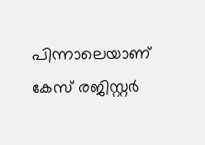പിന്നാലെയാണ് കേസ് രജിസ്റ്റർ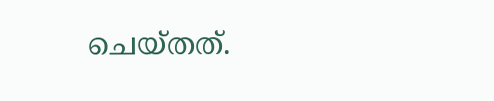ചെയ്തത്.